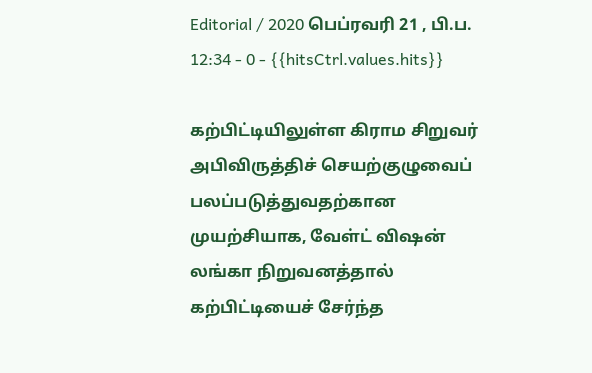Editorial / 2020 பெப்ரவரி 21 , பி.ப. 12:34 - 0 - {{hitsCtrl.values.hits}}

கற்பிட்டியிலுள்ள கிராம சிறுவர் அபிவிருத்திச் செயற்குழுவைப் பலப்படுத்துவதற்கான முயற்சியாக, வேள்ட் விஷன் லங்கா நிறுவனத்தால் கற்பிட்டியைச் சேர்ந்த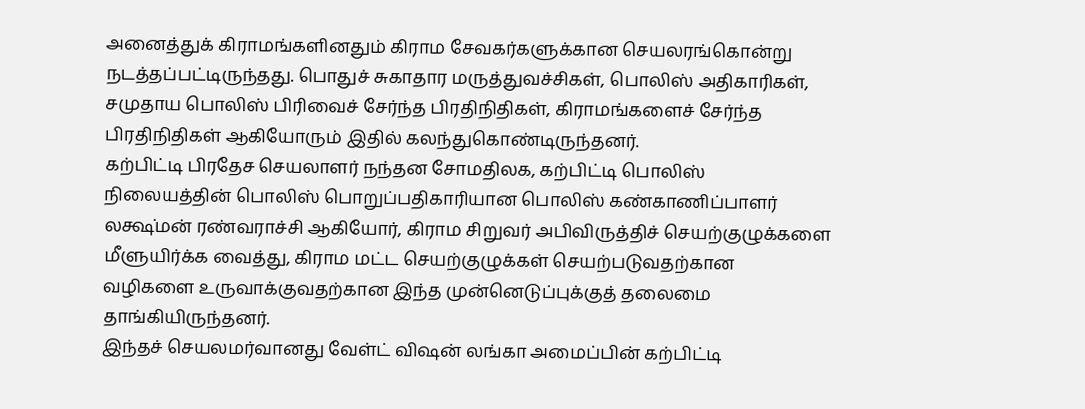அனைத்துக் கிராமங்களினதும் கிராம சேவகர்களுக்கான செயலரங்கொன்று நடத்தப்பட்டிருந்தது. பொதுச் சுகாதார மருத்துவச்சிகள், பொலிஸ் அதிகாரிகள், சமுதாய பொலிஸ் பிரிவைச் சேர்ந்த பிரதிநிதிகள், கிராமங்களைச் சேர்ந்த பிரதிநிதிகள் ஆகியோரும் இதில் கலந்துகொண்டிருந்தனர்.
கற்பிட்டி பிரதேச செயலாளர் நந்தன சோமதிலக, கற்பிட்டி பொலிஸ் நிலையத்தின் பொலிஸ் பொறுப்பதிகாரியான பொலிஸ் கண்காணிப்பாளர் லக்ஷ்மன் ரண்வராச்சி ஆகியோர், கிராம சிறுவர் அபிவிருத்திச் செயற்குழுக்களை மீளுயிர்க்க வைத்து, கிராம மட்ட செயற்குழுக்கள் செயற்படுவதற்கான வழிகளை உருவாக்குவதற்கான இந்த முன்னெடுப்புக்குத் தலைமை தாங்கியிருந்தனர்.
இந்தச் செயலமர்வானது வேள்ட் விஷன் லங்கா அமைப்பின் கற்பிட்டி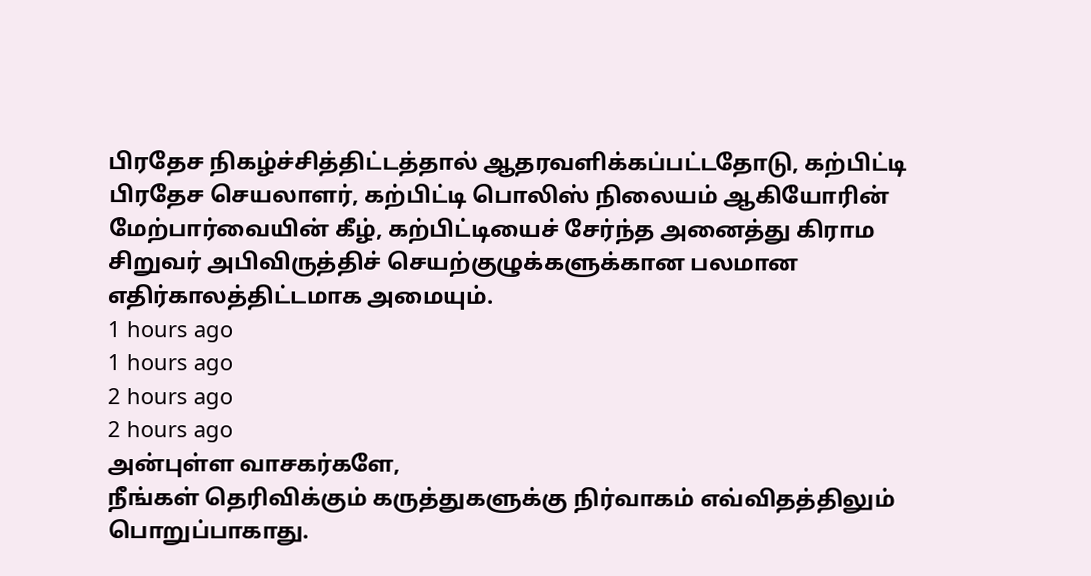பிரதேச நிகழ்ச்சித்திட்டத்தால் ஆதரவளிக்கப்பட்டதோடு, கற்பிட்டி பிரதேச செயலாளர், கற்பிட்டி பொலிஸ் நிலையம் ஆகியோரின் மேற்பார்வையின் கீழ், கற்பிட்டியைச் சேர்ந்த அனைத்து கிராம சிறுவர் அபிவிருத்திச் செயற்குழுக்களுக்கான பலமான எதிர்காலத்திட்டமாக அமையும்.
1 hours ago
1 hours ago
2 hours ago
2 hours ago
அன்புள்ள வாசகர்களே,
நீங்கள் தெரிவிக்கும் கருத்துகளுக்கு நிர்வாகம் எவ்விதத்திலும் பொறுப்பாகாது.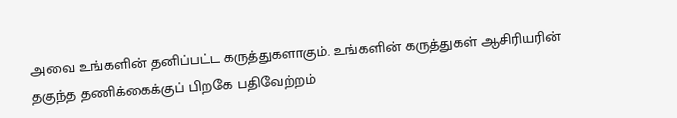அவை உங்களின் தனிப்பட்ட கருத்துகளாகும். உங்களின் கருத்துகள் ஆசிரியரின் தகுந்த தணிக்கைக்குப் பிறகே பதிவேற்றம்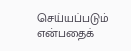செய்யப்படும் என்பதைக்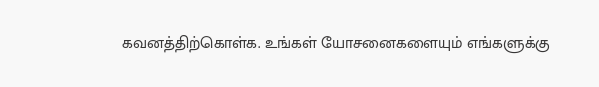கவனத்திற்கொள்க. உங்கள் யோசனைகளையும் எங்களுக்கு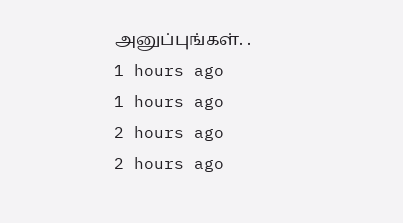அனுப்புங்கள். .
1 hours ago
1 hours ago
2 hours ago
2 hours ago